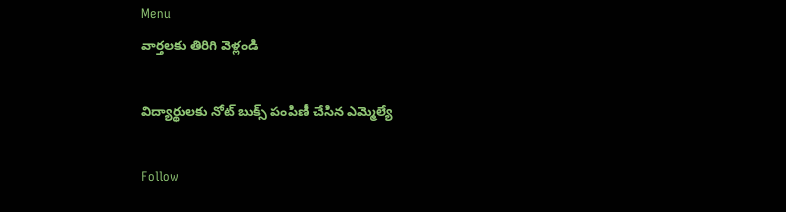Menu
వార్తలకు తిరిగి వెళ్లండి

విద్యార్థులకు నోట్ బుక్స్ పంపిణీ చేసిన ఎమ్మెల్యే

Follow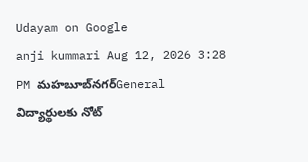Udayam on Google
anji kummari Aug 12, 2026 3:28 PM మహబూబ్‌నగర్General
విద్యార్థులకు నోట్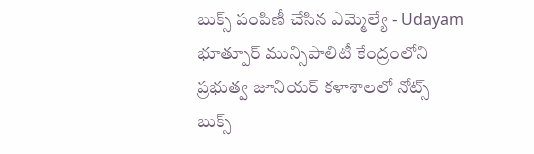బుక్స్ పంపిణీ చేసిన ఎమ్మెల్యే - Udayam
భూత్పూర్ మున్సిపాలిటీ కేంద్రంలోని ప్రభుత్వ జూనియర్ కళాశాలలో నోట్స్ బుక్స్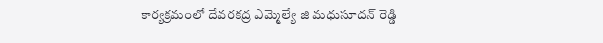కార్యక్రమంలో దేవరకద్ర ఎమ్మెల్యే జి మధుసూదన్ రెడ్డి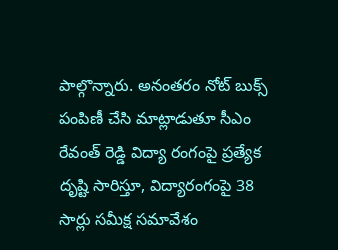పాల్గొన్నారు. అనంతరం నోట్ బుక్స్ పంపిణీ చేసి మాట్లాడుతూ సీఎం రేవంత్ రెడ్డి విద్యా రంగంపై ప్రత్యేక దృష్టి సారిస్తూ, విద్యారంగంపై 38 సార్లు సమీక్ష సమావేశం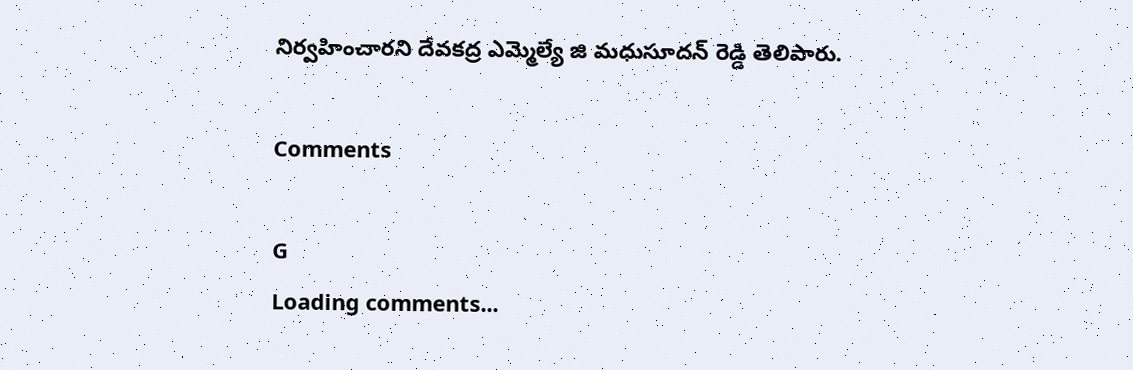నిర్వహించారని దేవకద్ర ఎమ్మెల్యే జి మధుసూదన్ రెడ్డి తెలిపారు.

Comments

G
Loading comments...